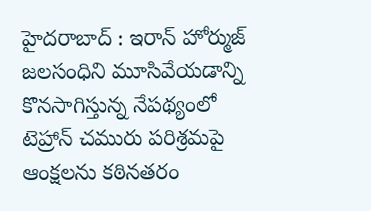హైదరాబాద్ : ఇరాన్ హోర్ముజ్ జలసంధిని మూసివేయడాన్ని కొనసాగిస్తున్న నేపథ్యంలో టెహ్రాన్ చమురు పరిశ్రమపై ఆంక్షలను కఠినతరం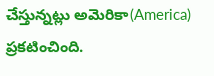చేస్తున్నట్లు అమెరికా(America) ప్రకటించింది.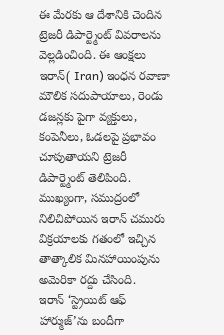ఈ మేరకు ఆ దేశానికి చెందిన ట్రెజరీ డిపార్ట్మెంట్ వివరాలను వెల్లడించింది. ఈ ఆంక్షలు ఇరాన్( Iran) ఇంధన రవాణా మౌలిక సదుపాయాలు, రెండు డజన్లకు పైగా వ్యక్తులు, కంపెనీలు, ఓడలపై ప్రభావం చూపుతాయని ట్రెజరీ డిపార్ట్మెంట్ తెలిపింది. ముఖ్యంగా, సముద్రంలో నిలిచిపోయిన ఇరాన్ చమురు విక్రయాలకు గతంలో ఇచ్చిన తాత్కాలిక మినహాయింపును అమెరికా రద్దు చేసింది.
ఇరాన్ ‘స్ట్రెయిట్ ఆఫ్ హార్ముజ్’ను బందీగా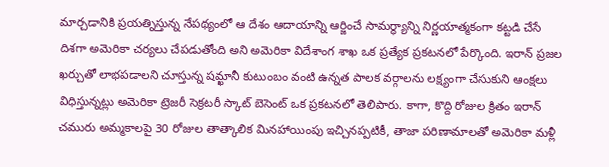మార్చడానికి ప్రయత్నిస్తున్న నేపథ్యంలో ఆ దేశం ఆదాయాన్ని ఆర్జించే సామర్థ్యాన్ని నిర్ణయాత్మకంగా కట్టడి చేసే దిశగా అమెరికా చర్యలు చేపడుతోంది అని అమెరికా విదేశాంగ శాఖ ఒక ప్రత్యేక ప్రకటనలో పేర్కొంది. ఇరాన్ ప్రజల ఖర్చుతో లాభపడాలని చూస్తున్న షమ్ఖానీ కుటుంబం వంటి ఉన్నత పాలక వర్గాలను లక్ష్యంగా చేసుకుని ఆంక్షలు విధిస్తున్నట్లు అమెరికా ట్రెజరీ సెక్రటరీ స్కాట్ బెసెంట్ ఒక ప్రకటనలో తెలిపారు. కాగా, కొద్ది రోజుల క్రితం ఇరాన్ చమురు అమ్మకాలపై 30 రోజుల తాత్కాలిక మినహాయింపు ఇచ్చినప్పటికీ, తాజా పరిణామాలతో అమెరికా మళ్లీ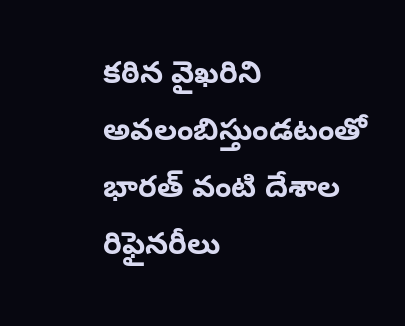కఠిన వైఖరిని అవలంబిస్తుండటంతో భారత్ వంటి దేశాల రిఫైనరీలు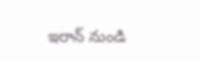ఇరాన్ నుండి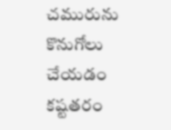చమురును కొనుగోలు చేయడం కష్టతరం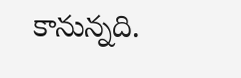కానున్నది.